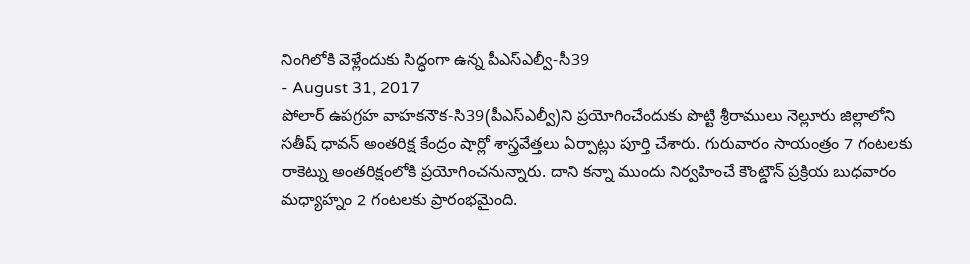నింగిలోకి వెళ్లేందుకు సిద్ధంగా ఉన్న పీఎస్ఎల్వీ-సీ39
- August 31, 2017
పోలార్ ఉపగ్రహ వాహకనౌక-సి39(పీఎస్ఎల్వీ)ని ప్రయోగించేందుకు పొట్టి శ్రీరాములు నెల్లూరు జిల్లాలోని
సతీష్ ధావన్ అంతరిక్ష కేంద్రం షార్లో శాస్త్రవేత్తలు ఏర్పాట్లు పూర్తి చేశారు. గురువారం సాయంత్రం 7 గంటలకు
రాకెట్ను అంతరిక్షంలోకి ప్రయోగించనున్నారు. దాని కన్నా ముందు నిర్వహించే కౌంట్డౌన్ ప్రక్రియ బుధవారం
మధ్యాహ్నం 2 గంటలకు ప్రారంభమైంది.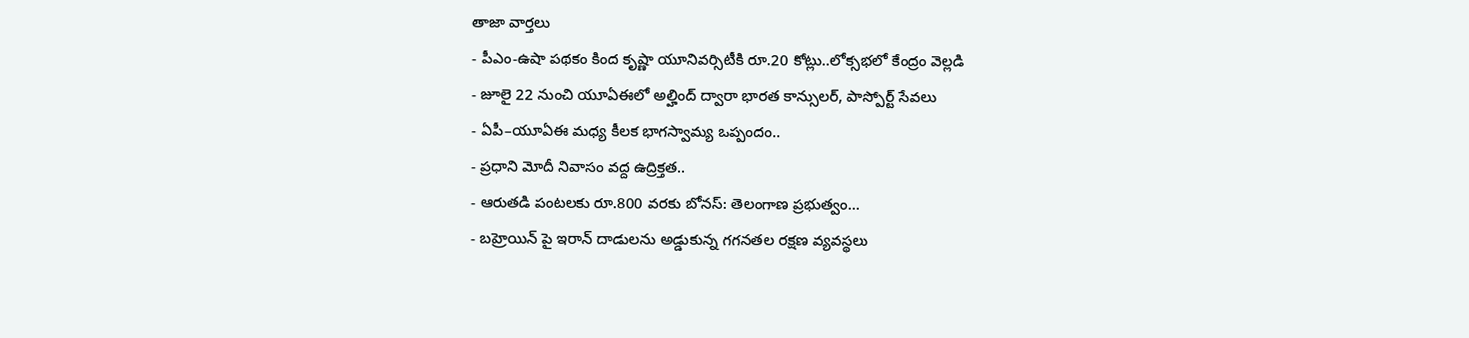తాజా వార్తలు
- పీఎం-ఉషా పథకం కింద కృష్ణా యూనివర్సిటీకి రూ.20 కోట్లు..లోక్సభలో కేంద్రం వెల్లడి
- జూలై 22 నుంచి యూఏఈలో అల్హింద్ ద్వారా భారత కాన్సులర్, పాస్పోర్ట్ సేవలు
- ఏపీ–యూఏఈ మధ్య కీలక భాగస్వామ్య ఒప్పందం..
- ప్రధాని మోదీ నివాసం వద్ద ఉద్రిక్తత..
- ఆరుతడి పంటలకు రూ.800 వరకు బోనస్: తెలంగాణ ప్రభుత్వం...
- బహ్రెయిన్ పై ఇరాన్ దాడులను అడ్డుకున్న గగనతల రక్షణ వ్యవస్థలు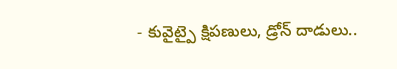- కువైట్పై క్షిపణులు, డ్రోన్ దాడులు..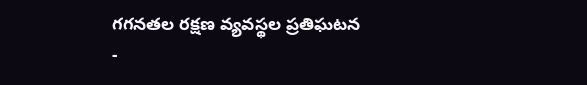గగనతల రక్షణ వ్యవస్థల ప్రతిఘటన
-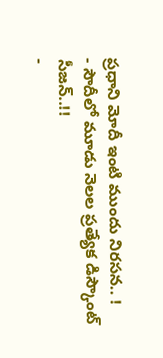ప్రధాని మోదీ ఇంటి ముందు నిరసన.. !
- సౌదీలో మూడు నెలల ప్రత్యేక డిస్కౌంట్ సీజన్..!!
-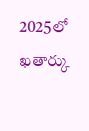2025లో ఖతార్కు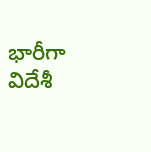భారీగా విదేశీ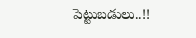పెట్టుబడులు..!!